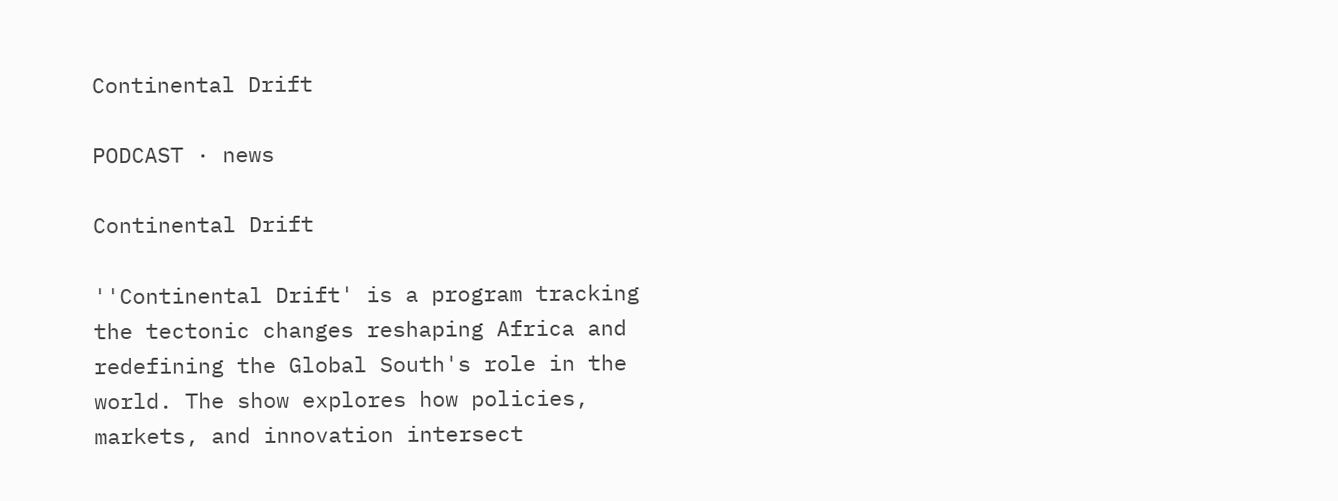Continental Drift

PODCAST · news

Continental Drift

''Continental Drift' is a program tracking the tectonic changes reshaping Africa and redefining the Global South's role in the world. The show explores how policies, markets, and innovation intersect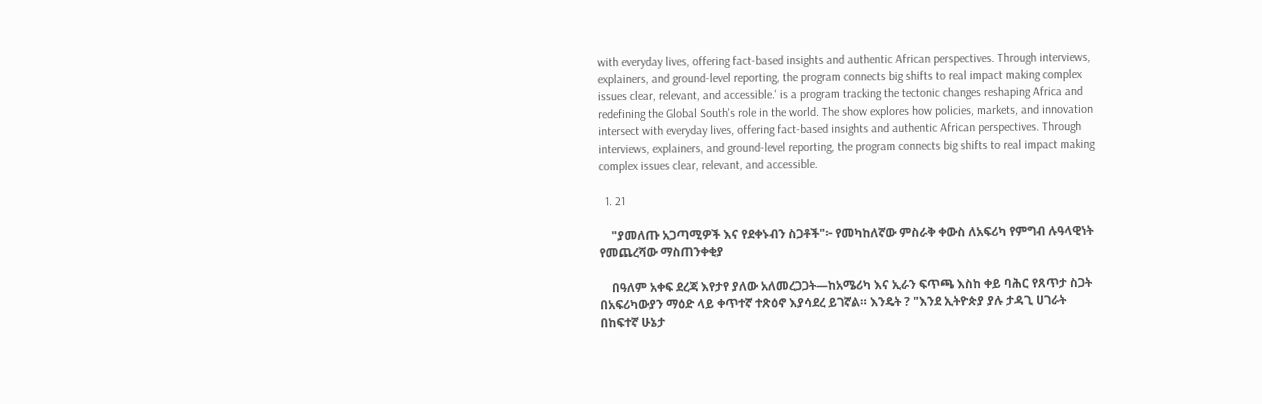with everyday lives, offering fact-based insights and authentic African perspectives. Through interviews, explainers, and ground-level reporting, the program connects big shifts to real impact making complex issues clear, relevant, and accessible.' is a program tracking the tectonic changes reshaping Africa and redefining the Global South's role in the world. The show explores how policies, markets, and innovation intersect with everyday lives, offering fact-based insights and authentic African perspectives. Through interviews, explainers, and ground-level reporting, the program connects big shifts to real impact making complex issues clear, relevant, and accessible.

  1. 21

    "ያመለጡ አጋጣሚዎች እና የደቀኑብን ስጋቶች"፦ የመካከለኛው ምስራቅ ቀውስ ለአፍሪካ የምግብ ሉዓላዊነት የመጨረሻው ማስጠንቀቂያ

    በዓለም አቀፍ ደረጃ እየታየ ያለው አለመረጋጋት—ከአሜሪካ እና ኢራን ፍጥጫ እስከ ቀይ ባሕር የጸጥታ ስጋት በአፍሪካውያን ማዕድ ላይ ቀጥተኛ ተጽዕኖ እያሳደረ ይገኛል። እንዴት ? "እንደ ኢትዮጵያ ያሉ ታዳጊ ሀገራት በከፍተኛ ሁኔታ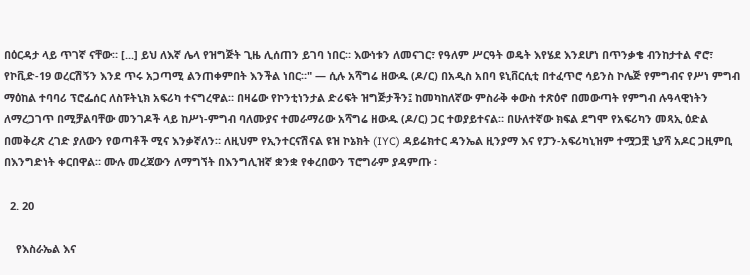በዕርዳታ ላይ ጥገኛ ናቸው። [...] ይህ ለእኛ ሌላ የዝግጅት ጊዜ ሊሰጠን ይገባ ነበር። እውነቱን ለመናገር፣ የዓለም ሥርዓት ወዴት እየሄደ እንደሆነ በጥንቃቄ ብንከታተል ኖሮ፣ የኮቪድ-19 ወረርሽኝን እንደ ጥሩ አጋጣሚ ልንጠቀምበት እንችል ነበር።" — ሲሉ አሻግሬ ዘውዱ (ዶ/ር) በአዲስ አበባ ዩኒቨርሲቲ በተፈጥሮ ሳይንስ ኮሌጅ የምግብና የሥነ ምግብ ማዕከል ተባባሪ ፕሮፌሰር ለስፑትኒክ አፍሪካ ተናግረዋል። በዛሬው የኮንቲነንታል ድሪፍት ዝግጅታችን፤ ከመካከለኛው ምስራቅ ቀውስ ተጽዕኖ በመውጣት የምግብ ሉዓላዊነትን ለማረጋገጥ በሚቻልባቸው መንገዶች ላይ ከሥነ-ምግብ ባለሙያና ተመራማሪው አሻግሬ ዘውዱ (ዶ/ር) ጋር ተወያይተናል። በሁለተኛው ክፍል ደግሞ የአፍሪካን መጻኢ ዕድል በመቅረጽ ረገድ ያለውን የወጣቶች ሚና እንቃኛለን። ለዚህም የኢንተርናሽናል ዩዝ ኮኔክት (IYC) ዳይሬክተር ዳንኤል ዚንያማ እና የፓን-አፍሪካኒዝም ተሟጋቿ ኒያሻ አዶር ጋዚምቢ በእንግድነት ቀርበዋል። ሙሉ መረጃውን ለማግኘት በእንግሊዝኛ ቋንቋ የቀረበውን ፕሮግራም ያዳምጡ ፡

  2. 20

    የእስራኤል እና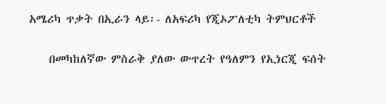አሜሪካ ጥቃት በኢራን ላይ፡- ለአፍሪካ የጂኦፖለቲካ ትምህርቶች

    በመካከለኛው ምስራቅ ያለው ውጥረት የዓለምን የኢነርጂ ፍሰት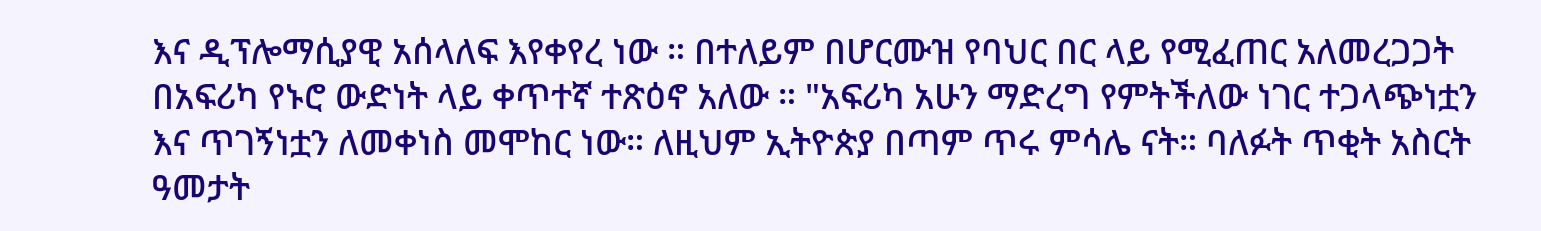እና ዲፕሎማሲያዊ አሰላለፍ እየቀየረ ነው ። በተለይም በሆርሙዝ የባህር በር ላይ የሚፈጠር አለመረጋጋት በአፍሪካ የኑሮ ውድነት ላይ ቀጥተኛ ተጽዕኖ አለው ። "አፍሪካ አሁን ማድረግ የምትችለው ነገር ተጋላጭነቷን እና ጥገኝነቷን ለመቀነስ መሞከር ነው። ለዚህም ኢትዮጵያ በጣም ጥሩ ምሳሌ ናት። ባለፉት ጥቂት አስርት ዓመታት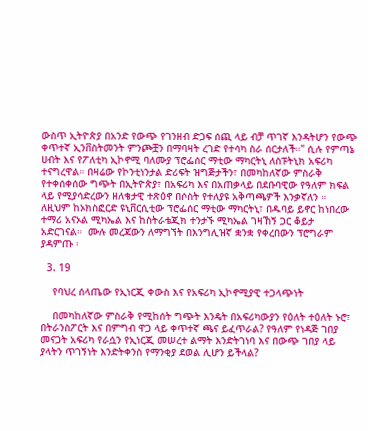ውስጥ ኢትዮጵያ በአንድ የውጭ የገንዘብ ድጋፍ ሰጪ ላይ ብቻ ጥገኛ እንዳትሆን የውጭ ቀጥተኛ ኢንቨስትመንት ምንጮቿን በማባዛት ረገድ የተሳካ ስራ ሰርታለች።" ሲሉ የምጣኔ ሀብት እና የፖለቲካ ኢኮኖሚ ባለሙያ ፕሮፌሰር ማቲው ማካርትኒ ለስፑትኒክ አፍሪካ ተናግረዋል። በዛሬው የኮንቲነንታል ድሪፍት ዝግጅታችን፣ በመካከለኛው ምስራቅ የተቀሰቀሰው ግጭት በኢትዮጵያ፣ በአፍሪካ እና በአጠቃላይ በደቡባዊው የዓለም ክፍል ላይ የሚያሳድረውን ዘለቄታዊ ተጽዕኖ በሶስት የተለያዩ አቅጣጫዎች እንቃኛለን ። ለዚህም ከኦክስፎርድ ዩኒቨርሲቲው ፕሮፌሰር ማቲው ማካርትኒ፣ በዱባይ ይኖር ከነበረው ተማሪ አናኦል ሚካኤል እና ከስትራቴጂክ ተንታኙ ሚካኤል ገዛኸኝ ጋር ቆይታ አድርገናል።  ሙሉ መረጃውን ለማግኘት በእንግሊዝኛ ቋንቋ የቀረበውን ፕሮግራም ያዳምጡ ፡

  3. 19

    የባህረ ሰላጤው የኢነርጂ ቀውስ እና የአፍሪካ ኢኮኖሚያዊ ተጋላጭነት

    በመካከለኛው ምስራቅ የሚከሰት ግጭት እንዴት በአፍሪካውያን የዕለት ተዕለት ኑሮ፣ በትራንስፖርት እና በምግብ ዋጋ ላይ ቀጥተኛ ጫና ይፈጥራል? የዓለም የነዳጅ ገበያ መናጋት አፍሪካ የራሷን የኢነርጂ መሠረተ ልማት እንድትገነባ እና በውጭ ገበያ ላይ ያላትን ጥገኝነት እንድትቀንስ የማንቂያ ደወል ሊሆን ይችላል?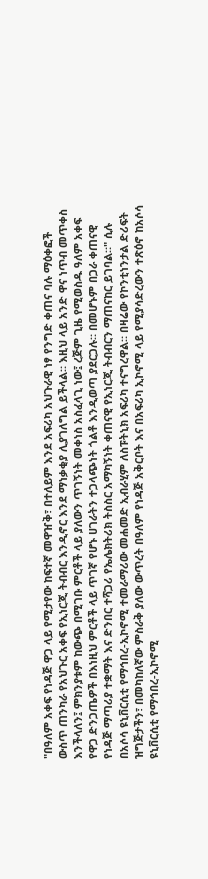"በዓለም አቀፍ የነዳጅ ዋጋ ላይ የሚታየው ከፍተኛ መዋዠቅ፣ በተለይም እንደ አፍሪካ አህጉራዊ ነፃ የንግድ ቀጠና ባሉ ማዕቀፎች ውስጥ ጠንካራ የአህጉር አቀፍ የኢነርጂ ትብብር እንዲኖር እንደ ማነቃቂያ ሊያገለግል ይችላል። እዚህ ላይ አንድ ዋና ነጥብ መጥቀስ እንችላለን፤ ምክንያቱም ከውጭ በሚገቡ ምርቶች ላይ ያለውን ጥገኝነት መቀነስ አስፈላጊ ነው፤ ረጅም ጊዜ የሚወስዱ ዓለም አቀፍ የዋጋ ድንጋጤዎች በእነዚህ ምርቶች ላይ ጥገኛ የሆኑ ሀገራትን ተጋላጭነት ጎልቶ እንዲወጣ ያደርጋሉ። በመሆኑም በጋራ ቀጠናዊ የነዳጅ ማጣሪያ ተቋማት እና ድንበር ተሻጋሪ የኤሌክትሪክ ትስስር አማካኝነት ቀጠናዊ የኢነርጂ ትብብርን ማጠናከር ይገባል።" ሲሉ በአሶሳ ዩኒቨርሲቲ የማኅበረ-ኢኮኖሚ ተመራማሪው መሐመድ ኢብራሂም ለስፑትኒክ አፍሪካ ተናግረዋል። በዛሬው የኮንቲነንታል ድሪፍት ዝግጅታችን፣ በመካከለኛው ምስራቅ ያለው ውጥረት በዓለም የነዳጅ አቅርቦት እና በአፍሪካ ኢኮኖሚ ላይ የሚያሳድረውን ተጽዕኖ ከአሶሳ ዩኒቨርሲቲ የማኅበረ-ኢኮኖሚ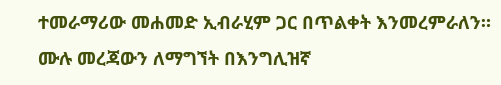ተመራማሪው መሐመድ ኢብራሂም ጋር በጥልቀት እንመረምራለን። ሙሉ መረጃውን ለማግኘት በእንግሊዝኛ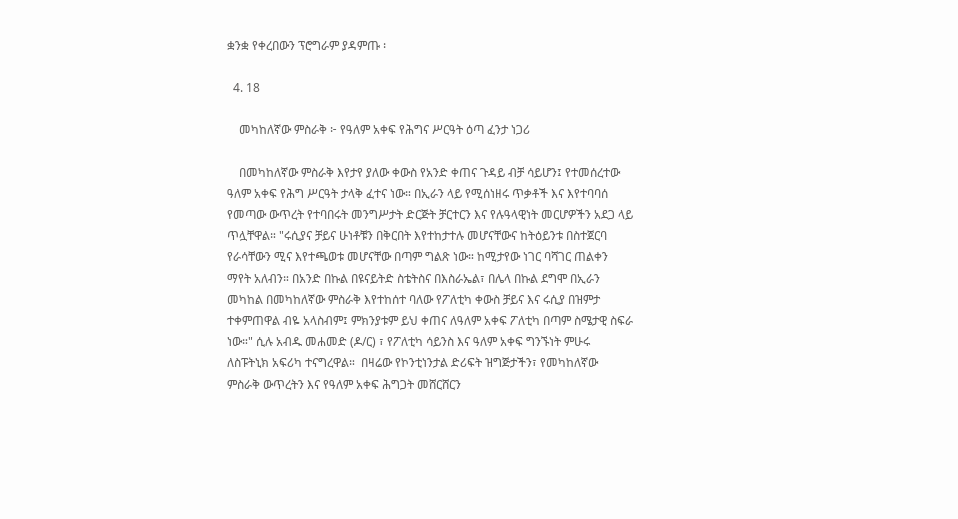ቋንቋ የቀረበውን ፕሮግራም ያዳምጡ ፡

  4. 18

    መካከለኛው ምስራቅ ፦ የዓለም አቀፍ የሕግና ሥርዓት ዕጣ ፈንታ ነጋሪ

    በመካከለኛው ምስራቅ እየታየ ያለው ቀውስ የአንድ ቀጠና ጉዳይ ብቻ ሳይሆን፤ የተመሰረተው ዓለም አቀፍ የሕግ ሥርዓት ታላቅ ፈተና ነው። በኢራን ላይ የሚሰነዘሩ ጥቃቶች እና እየተባባሰ የመጣው ውጥረት የተባበሩት መንግሥታት ድርጅት ቻርተርን እና የሉዓላዊነት መርሆዎችን አደጋ ላይ ጥሏቸዋል። "ሩሲያና ቻይና ሁነቶቹን በቅርበት እየተከታተሉ መሆናቸውና ከትዕይንቱ በስተጀርባ የራሳቸውን ሚና እየተጫወቱ መሆናቸው በጣም ግልጽ ነው። ከሚታየው ነገር ባሻገር ጠልቀን ማየት አለብን። በአንድ በኩል በዩናይትድ ስቴትስና በእስራኤል፣ በሌላ በኩል ደግሞ በኢራን መካከል በመካከለኛው ምስራቅ እየተከሰተ ባለው የፖለቲካ ቀውስ ቻይና እና ሩሲያ በዝምታ ተቀምጠዋል ብዬ አላስብም፤ ምክንያቱም ይህ ቀጠና ለዓለም አቀፍ ፖለቲካ በጣም ስሜታዊ ስፍራ ነው።" ሲሉ አብዱ መሐመድ (ዶ/ር) ፣ የፖለቲካ ሳይንስ እና ዓለም አቀፍ ግንኙነት ምሁሩ ለስፑትኒክ አፍሪካ ተናግረዋል።  በዛሬው የኮንቲነንታል ድሪፍት ዝግጅታችን፣ የመካከለኛው ምስራቅ ውጥረትን እና የዓለም አቀፍ ሕግጋት መሸርሸርን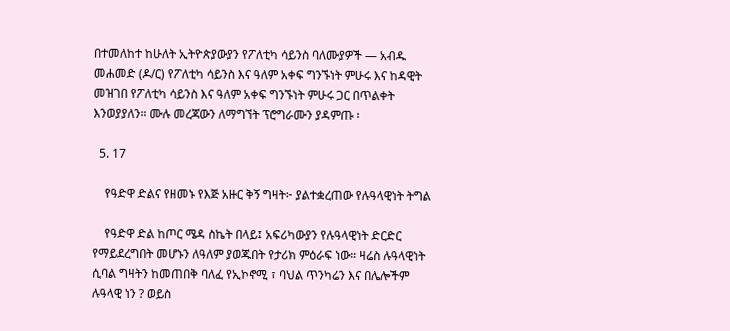በተመለከተ ከሁለት ኢትዮጵያውያን የፖለቲካ ሳይንስ ባለሙያዎች — አብዱ መሐመድ (ዶ/ር) የፖለቲካ ሳይንስ እና ዓለም አቀፍ ግንኙነት ምሁሩ እና ከዳዊት መዝገበ የፖለቲካ ሳይንስ እና ዓለም አቀፍ ግንኙነት ምሁሩ ጋር በጥልቀት እንወያያለን። ሙሉ መረጃውን ለማግኘት ፕሮግራሙን ያዳምጡ ፡

  5. 17

    የዓድዋ ድልና የዘመኑ የእጅ አዙር ቅኝ ግዛት፦ ያልተቋረጠው የሉዓላዊነት ትግል

    የዓድዋ ድል ከጦር ሜዳ ስኬት በላይ፤ አፍሪካውያን የሉዓላዊነት ድርድር የማይደረግበት መሆኑን ለዓለም ያወጁበት የታሪክ ምዕራፍ ነው። ዛሬስ ሉዓላዊነት ሲባል ግዛትን ከመጠበቅ ባለፈ የኢኮኖሚ ፣ ባህል ጥንካሬን እና በሌሎችም ሉዓላዊ ነን ? ወይስ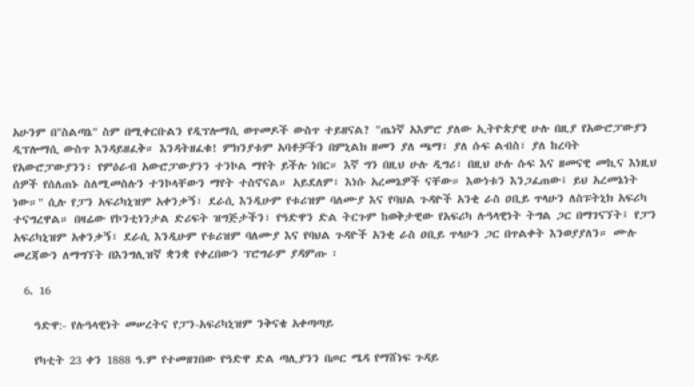አሁንም በ"ስልጣኔ" ስም በሚቀርቡልን የዲፕሎማሲ ወጥመዶች ውስጥ ተይዘናል? "ጤነኛ አእምሮ ያለው ኢትዮጵያዊ ሁሉ በዚያ የአውሮፓውያን ዲፕሎማሲ ውስጥ እንዳይዘፈቅ። እንዳትዘፈቁ! ምክንያቱም አባቶቻችን በምኒልክ ዘመን ያለ ጫማ፣ ያለ ሱፍ ልብስ፣ ያለ ከረባት የአውሮፓውያንን፣ የምዕራብ አውሮፓውያንን ተንኮል ማየት ይችሉ ነበር። እኛ ግን በዚህ ሁሉ ዲግሪ፣ በዚህ ሁሉ ሱፍ እና ዘመናዊ መኪና እነዚህ ሰዎች የሰለጠኑ ስለሚመስሉን ተንኮላቸውን ማየት ተስኖናል። አይደለም፣ እነሱ አረመኔዎች ናቸው። እውነቱን እንጋፈጠው፤ ይህ አረመኔነት ነው።" ሲሉ የፓን አፍሪካኒዝም አቀንቃኝ፣ ደራሲ እንዲሁም የቱሪዝም ባለሙያ እና የባህል ጉዳዮች አንቂ ራስ ዐቢይ ጥላሁን ለስፑትኒክ አፍሪካ ተናግረዋል። በዛሬው የኮንቲነንታል ድሪፍት ዝግጅታችን፣ የዓድዋን ድል ትርጉም ከወቅታዊው የአፍሪካ ሉዓላዊነት ትግል ጋር በማገናኘት፤ የፓን አፍሪካኒዝም አቀንቃኝ፣ ደራሲ እንዲሁም የቱሪዝም ባለሙያ እና የባህል ጉዳዮች አንቂ ራስ ዐቢይ ጥላሁን ጋር በጥልቀት እንወያያለን። ሙሉ መረጃውን ለማግኘት በእንግሊዝኛ ቋንቋ የቀረበውን ፕሮግራም ያዳምጡ ፡

  6. 16

    ዓድዋ:- የሉዓላዊነት መሠረትና የፓን-አፍሪካኒዝም ንቅናቄ አቀጣጣይ

    የካቲት 23 ቀን 1888 ዓ.ም የተመዘገበው የዓድዋ ድል ጣሊያንን በጦር ሜዳ የማሸነፍ ጉዳይ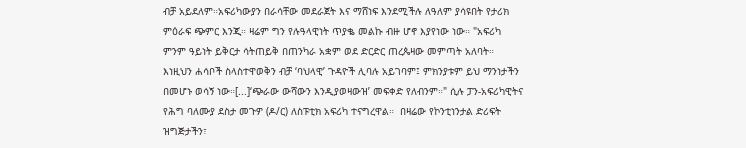ብቻ አይደለም።አፍሪካውያን በራሳቸው መደራጀት እና ማሸነፍ እንደሚችሉ ለዓለም ያሳዩበት የታሪክ ምዕራፍ ጭምር እንጂ። ዛሬም ግን የሉዓላዊነት ጥያቈ መልኩ ብዙ ሆኖ እያየነው ነው። "አፍሪካ ምንም ዓይነት ይቅርታ ሳትጠይቅ በጠንካራ አቋም ወደ ድርድር ጠረጴዛው መምጣት አለባት። እነዚህን ሐሳቦች ስላስተዋወቅን ብቻ ‘ባህላዊ’ ጉዳዮች ሊባሉ አይገባም፤ ምክንያቱም ይህ ማንነታችን በመሆኑ ወሳኝ ነው።[...]‘ጭራው ውሻውን እንዲያወዛውዝ’ መፍቀድ የለብንም።" ሲሉ ፓን-አፍሪካዊትና የሕግ ባለሙያ ደስታ መጉዎ (ዶ/ር) ለስፑቲክ አፍሪካ ተናግረዋል።  በዛሬው የኮንቲነንታል ድሪፍት ዝግጅታችን፣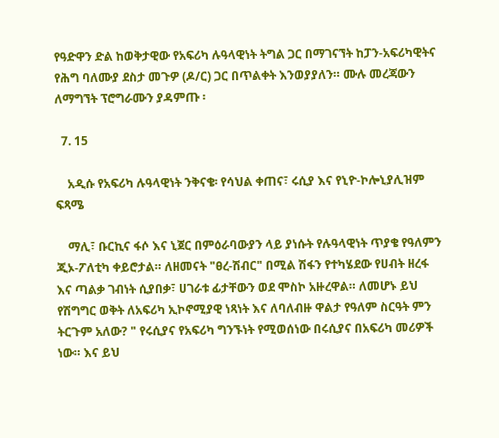የዓድዋን ድል ከወቅታዊው የአፍሪካ ሉዓላዊነት ትግል ጋር በማገናኘት ከፓን-አፍሪካዊትና የሕግ ባለሙያ ደስታ መጉዎ (ዶ/ር) ጋር በጥልቀት እንወያያለን። ሙሉ መረጃውን ለማግኘት ፕሮግራሙን ያዳምጡ ፡

  7. 15

    አዲሱ የአፍሪካ ሉዓላዊነት ንቅናቄ፡ የሳህል ቀጠና፣ ሩሲያ እና የኒዮ-ኮሎኒያሊዝም ፍጻሜ

    ማሊ፣ ቡርኪና ፋሶ እና ኒጀር በምዕራባውያን ላይ ያነሱት የሉዓላዊነት ጥያቄ የዓለምን ጂኦ-ፖለቲካ ቀይሮታል። ለዘመናት "ፀረ-ሽብር" በሚል ሽፋን የተካሄደው የሀብት ዘረፋ እና ጣልቃ ገብነት ሲያበቃ፣ ሀገራቱ ፊታቸውን ወደ ሞስኮ አዙረዋል። ለመሆኑ ይህ የሽግግር ወቅት ለአፍሪካ ኢኮኖሚያዊ ነጻነት እና ለባለብዙ ዋልታ የዓለም ስርዓት ምን ትርጉም አለው? " የሩሲያና የአፍሪካ ግንኙነት የሚወሰነው በሩሲያና በአፍሪካ መሪዎች ነው። እና ይህ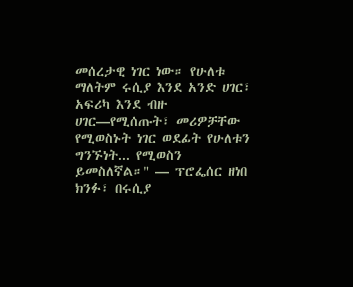መሰረታዊ ነገር ነው። የሁለቱ ማለትም ሩሲያ እንደ አንድ ሀገር፣ አፍሪካ እንደ ብዙ ሀገር—የሚሰጡት፣ መሪዎቻቸው የሚወስኑት ነገር ወደፊት የሁለቱን ግንኙነት... የሚወስን ይመስለኛል።" — ፕሮፌሰር ዘነበ ክንፉ፣ በሩሲያ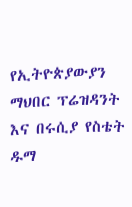የኢትዮጵያውያን ማህበር ፕሬዝዳንት እና በሩሲያ የስቴት ዱማ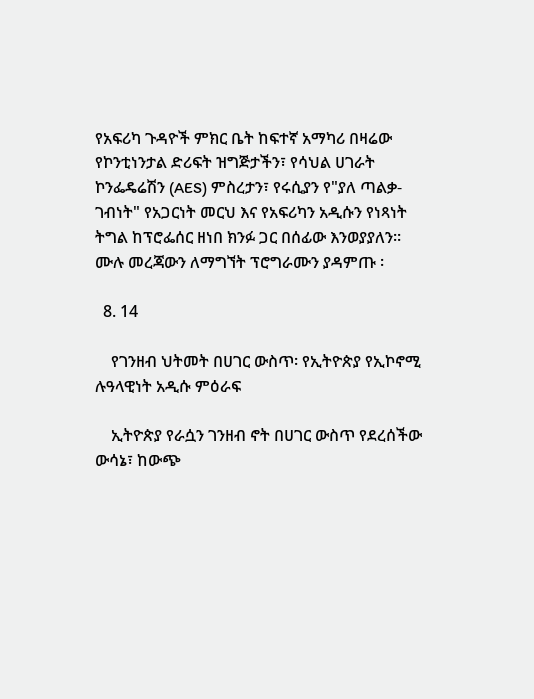የአፍሪካ ጉዳዮች ምክር ቤት ከፍተኛ አማካሪ በዛሬው የኮንቲነንታል ድሪፍት ዝግጅታችን፣ የሳህል ሀገራት ኮንፌዴሬሽን (AES) ምስረታን፣ የሩሲያን የ"ያለ ጣልቃ-ገብነት" የአጋርነት መርህ እና የአፍሪካን አዲሱን የነጻነት ትግል ከፕሮፌሰር ዘነበ ክንፉ ጋር በሰፊው እንወያያለን። ሙሉ መረጃውን ለማግኘት ፕሮግራሙን ያዳምጡ ፡

  8. 14

    የገንዘብ ህትመት በሀገር ውስጥ፡ የኢትዮጵያ የኢኮኖሚ ሉዓላዊነት አዲሱ ምዕራፍ

    ኢትዮጵያ የራሷን ገንዘብ ኖት በሀገር ውስጥ የደረሰችው ውሳኔ፣ ከውጭ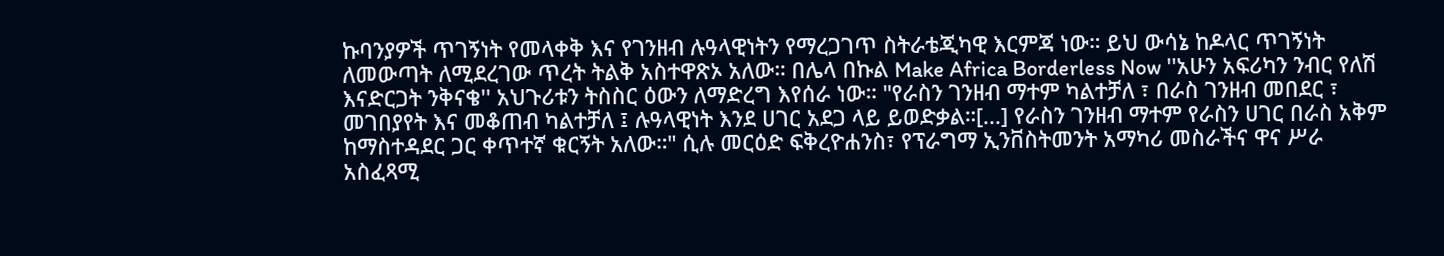ኩባንያዎች ጥገኝነት የመላቀቅ እና የገንዘብ ሉዓላዊነትን የማረጋገጥ ስትራቴጂካዊ እርምጃ ነው። ይህ ውሳኔ ከዶላር ጥገኝነት ለመውጣት ለሚደረገው ጥረት ትልቅ አስተዋጽኦ አለው። በሌላ በኩል Make Africa Borderless Now ''አሁን አፍሪካን ንብር የለሽ እናድርጋት ንቅናቄ'' አህጉሪቱን ትስስር ዕውን ለማድረግ እየሰራ ነው። "የራስን ገንዘብ ማተም ካልተቻለ ፣ በራስ ገንዘብ መበደር ፣ መገበያየት እና መቆጠብ ካልተቻለ ፤ ሉዓላዊነት እንደ ሀገር አደጋ ላይ ይወድቃል።[...] የራስን ገንዘብ ማተም የራስን ሀገር በራስ አቅም ከማስተዳደር ጋር ቀጥተኛ ቁርኝት አለው።" ሲሉ መርዕድ ፍቅረዮሐንስ፣ የፕራግማ ኢንቨስትመንት አማካሪ መስራችና ዋና ሥራ አስፈጻሚ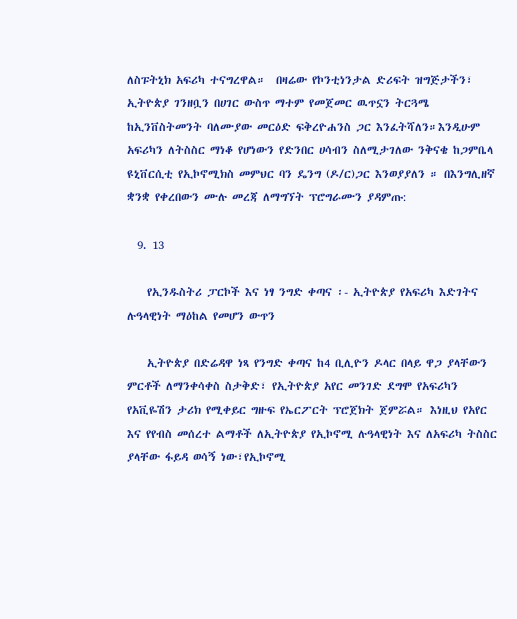ለስፑትኒክ አፍሪካ ተናግረዋል።  በዛሬው የኮንቲነንታል ድሪፍት ዝግጅታችን፣ ኢትዮጵያ ገንዘቧን በሀገር ውስጥ ማተም የመጀመር ዉጥኗን ትርጓሜ ከኢንቨስትመንት ባለሙያው መርዕድ ፍቅረዮሐንስ ጋር እንፈትሻለን።እንዲሁም አፍሪካን ለትስስር ማነቆ የሆነውን የድንበር ሀሳብን ስለሚታገለው ንቅናቄ ከጋምቤላ ዩኒቨርሲቲ የኢኮኖሚክስ መምህር ባን ዴንግ (ዶ/ር)ጋር እንወያያለን ። በእንግሊዘኛ ቋንቋ የቀረበውን ሙሉ መረጃ ለማግኘት ፕሮግራሙን ያዳምጡ:

  9. 13

    የኢንዱስትሪ ፓርኮች እና ነፃ ንግድ ቀጣና ፡- ኢትዮጵያ የአፍሪካ እድገትና ሉዓላዊነት ማዕከል የመሆን ውጥን

    ኢትዮጵያ በድሬዳዋ ነጻ የንግድ ቀጣና ከ4 ቢሊዮን ዶላር በላይ ዋጋ ያላቸውን ምርቶች ለማንቀሳቀስ ስታቅድ፣ የኢትዮጵያ አየር መንገድ ደግሞ የአፍሪካን የአቪዬሽን ታሪክ የሚቀይር ግዙፍ የኤርፖርት ፕሮጀክት ጀምሯል። እነዚህ የአየር እና የየብስ መሰረተ ልማቶች ለኢትዮጵያ የኢኮኖሚ ሉዓላዊነት እና ለአፍሪካ ትስስር ያላቸው ፋይዳ ወሳኝ ነው፣የኢኮኖሚ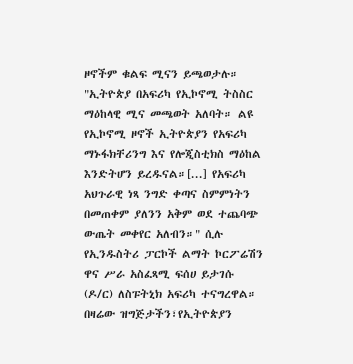ዞኖችም ቁልፍ ሚናን ይጫወታሉ። "ኢትዮጵያ በአፍሪካ የኢኮኖሚ ትስስር ማዕከላዊ ሚና መጫወት አለባት። ልዩ የኢኮኖሚ ዞኖች ኢትዮጵያን የአፍሪካ ማኑፋክቸሪንግ እና የሎጂስቲክስ ማዕከል እንድትሆን ይረዱናል።[...] የአፍሪካ አህጉራዊ ነጻ ንግድ ቀጣና ስምምነትን በመጠቀም ያለንን አቅም ወደ ተጨባጭ ውጤት መቀየር አለብን።" ሲሉ የኢንዱስትሪ ፓርኮች ልማት ኮርፖሬሽን ዋና ሥራ አስፈጻሚ ፍሰሀ ይታገሱ (ዶ/ር) ለስፑትኒክ አፍሪካ ተናግረዋል። በዛሬው ዝግጅታችን፣የኢትዮጵያን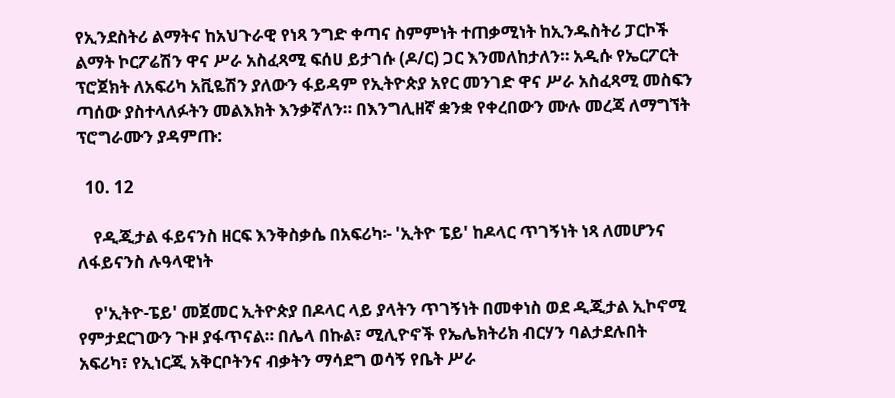የኢንደስትሪ ልማትና ከአህጉራዊ የነጻ ንግድ ቀጣና ስምምነት ተጠቃሚነት ከኢንዱስትሪ ፓርኮች ልማት ኮርፖሬሽን ዋና ሥራ አስፈጻሚ ፍሰሀ ይታገሱ (ዶ/ር) ጋር እንመለከታለን። አዲሱ የኤርፖርት ፕሮጀክት ለአፍሪካ አቪዬሽን ያለውን ፋይዳም የኢትዮጵያ አየር መንገድ ዋና ሥራ አስፈጻሚ መስፍን ጣሰው ያስተላለፉትን መልእክት እንቃኛለን። በእንግሊዘኛ ቋንቋ የቀረበውን ሙሉ መረጃ ለማግኘት ፕሮግራሙን ያዳምጡ:

  10. 12

    የዲጂታል ፋይናንስ ዘርፍ እንቅስቃሴ በአፍሪካ፡- 'ኢትዮ ፔይ' ከዶላር ጥገኝነት ነጻ ለመሆንና ለፋይናንስ ሉዓላዊነት

    የ'ኢትዮ-ፔይ' መጀመር ኢትዮጵያ በዶላር ላይ ያላትን ጥገኝነት በመቀነስ ወደ ዲጂታል ኢኮኖሚ የምታደርገውን ጉዞ ያፋጥናል። በሌላ በኩል፣ ሚሊዮኖች የኤሌክትሪክ ብርሃን ባልታደሉበት አፍሪካ፣ የኢነርጂ አቅርቦትንና ብቃትን ማሳደግ ወሳኝ የቤት ሥራ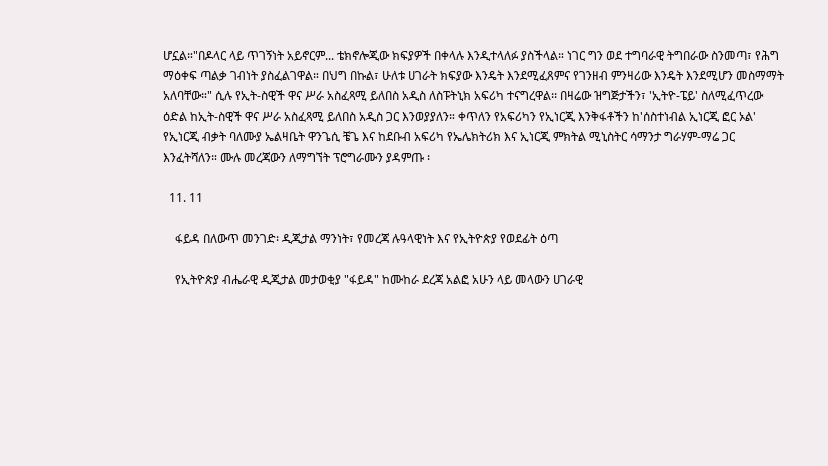ሆኗል።"በዶላር ላይ ጥገኝነት አይኖርም... ቴክኖሎጂው ክፍያዎች በቀላሉ እንዲተላለፉ ያስችላል። ነገር ግን ወደ ተግባራዊ ትግበራው ስንመጣ፣ የሕግ ማዕቀፍ ጣልቃ ገብነት ያስፈልገዋል። በህግ በኩል፣ ሁለቱ ሀገራት ክፍያው እንዴት እንደሚፈጸምና የገንዘብ ምንዛሪው እንዴት እንደሚሆን መስማማት አለባቸው።" ሲሉ የኢት-ስዊች ዋና ሥራ አስፈጻሚ ይለበስ አዲስ ለስፑትኒክ አፍሪካ ተናግረዋል፡፡ በዛሬው ዝግጅታችን፣ 'ኢትዮ-ፔይ' ስለሚፈጥረው ዕድል ከኢት-ስዊች ዋና ሥራ አስፈጻሚ ይለበስ አዲስ ጋር እንወያያለን። ቀጥለን የአፍሪካን የኢነርጂ እንቅፋቶችን ከ'ሰስተነብል ኢነርጂ ፎር ኦል' የኢነርጂ ብቃት ባለሙያ ኤልዛቤት ዋንጌሲ ቼጌ እና ከደቡብ አፍሪካ የኤሌክትሪክ እና ኢነርጂ ምክትል ሚኒስትር ሳማንታ ግራሃም-ማሬ ጋር እንፈትሻለን። ሙሉ መረጃውን ለማግኘት ፕሮግራሙን ያዳምጡ ፡

  11. 11

    ፋይዳ በለውጥ መንገድ፡ ዲጂታል ማንነት፣ የመረጃ ሉዓላዊነት እና የኢትዮጵያ የወደፊት ዕጣ

    የኢትዮጵያ ብሔራዊ ዲጂታል መታወቂያ "ፋይዳ" ከሙከራ ደረጃ አልፎ አሁን ላይ መላውን ሀገራዊ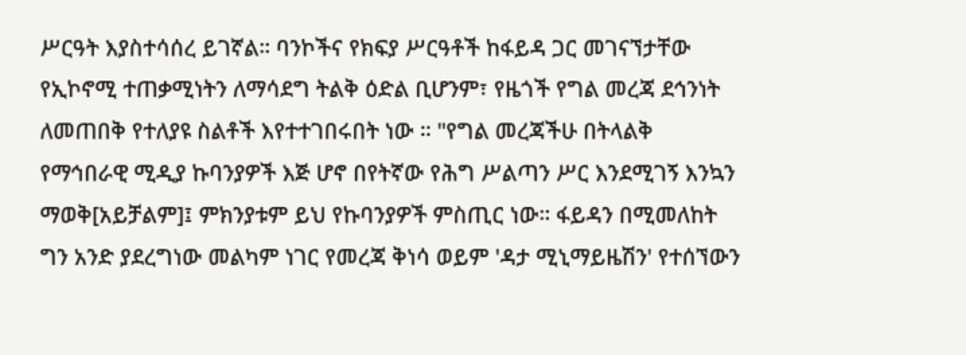ሥርዓት እያስተሳሰረ ይገኛል። ባንኮችና የክፍያ ሥርዓቶች ከፋይዳ ጋር መገናኘታቸው የኢኮኖሚ ተጠቃሚነትን ለማሳደግ ትልቅ ዕድል ቢሆንም፣ የዜጎች የግል መረጃ ደኅንነት ለመጠበቅ የተለያዩ ስልቶች እየተተገበሩበት ነው ። "የግል መረጃችሁ በትላልቅ የማኅበራዊ ሚዲያ ኩባንያዎች እጅ ሆኖ በየትኛው የሕግ ሥልጣን ሥር እንደሚገኝ እንኳን ማወቅ[አይቻልም]፤ ምክንያቱም ይህ የኩባንያዎች ምስጢር ነው። ፋይዳን በሚመለከት ግን አንድ ያደረግነው መልካም ነገር የመረጃ ቅነሳ ወይም 'ዳታ ሚኒማይዜሽን' የተሰኘውን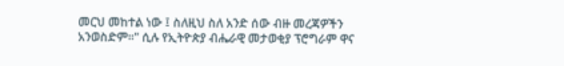መርህ መከተል ነው ፤ ስለዚህ ስለ አንድ ሰው ብዙ መረጃዎችን አንወስድም።" ሲሉ የኢትዮጵያ ብሔራዊ መታወቂያ ፕሮግራም ዋና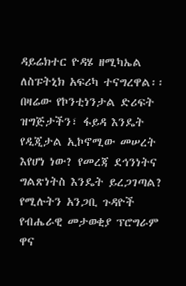ዳይሬክተር ዮዳሄ ዘሚካኤል ለስፑትኒክ አፍሪካ ተናግረዋል፡፡ በዛሬው የኮንቲነንታል ድሪፍት ዝግጅታችን፣ ፋይዳ እንዴት የዲጂታል ኢኮኖሚው መሠረት እየሆነ ነው? የመረጃ ደኅንነትና ግልጽነትስ እንዴት ይረጋገጣል? የሚሉትን አንጋቢ ጉዳዮች የብሔራዊ መታወቂያ ፕሮግራም ዋና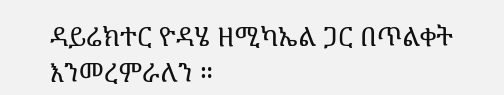ዳይሬክተር ዮዳሄ ዘሚካኤል ጋር በጥልቀት እንመረምራለን ።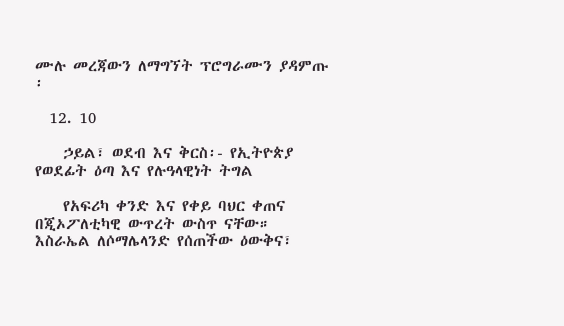ሙሉ መረጃውን ለማግኘት ፕሮግራሙን ያዳምጡ ፡

  12. 10

    ኃይል፣ ወደብ እና ቅርስ፡- የኢትዮጵያ የወደፊት ዕጣ እና የሉዓላዊነት ትግል

    የአፍሪካ ቀንድ እና የቀይ ባህር ቀጠና በጂኦፖለቲካዊ ውጥረት ውስጥ ናቸው። እስራኤል ለሶማሌላንድ የሰጠችው ዕውቅና፣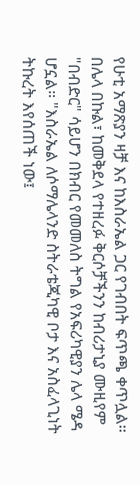የሁቲ አማጽያን ዛቻ እና ከእስራኤል ጋር የገብበት ፍጥጫ ቀጥሏል፡፡ በሌላ በኩል፣ ከመቅደላ የተዘረፉ ቅርሶቻችንን ከብሪታኒያ ሙዚየም "በብድር" ሳይሆን በክብር የመመለስ ትግል የአፍሪካዊያን ሌላ ሜዳ ሆኗል። "እስራኤል ለሶማሌላንድ ስትራቴጂካዊ ቦታ እና አስፈላጊነት ትኩረት እየሰጠች ነው፤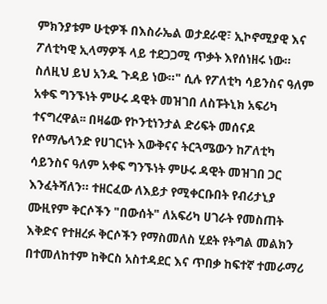ምክንያቱም ሁቲዎች በእስራኤል ወታደራዊ፣ ኢኮኖሚያዊ እና ፖለቲካዊ ኢላማዎች ላይ ተደጋጋሚ ጥቃት እየሰነዘሩ ነው። ስለዚህ ይህ አንዱ ጉዳይ ነው።" ሲሉ የፖለቲካ ሳይንስና ዓለም አቀፍ ግንኙነት ምሁሩ ዳዊት መዝገበ ለስፑትኒክ አፍሪካ ተናግረዋል፡፡ በዛሬው የኮንቲነንታል ድሪፍት መሰናዶ የሶማሌላንድ የሀገርነት እውቅናና ትርጓሜውን ከፖለቲካ ሳይንስና ዓለም አቀፍ ግንኙነት ምሁሩ ዳዊት መዝገበ ጋር እንፈትሻለን። ተዘርፈው ለእይታ የሚቀርቡበት የብሪታኒያ ሙዚየም ቅርሶችን "በውሰት" ለአፍሪካ ሀገራት የመስጠት እቅድና የተዘረፉ ቅርሶችን የማስመለስ ሂደት የትግል መልክን በተመለከተም ከቅርስ አስተዳደር እና ጥበቃ ከፍተኛ ተመራማሪ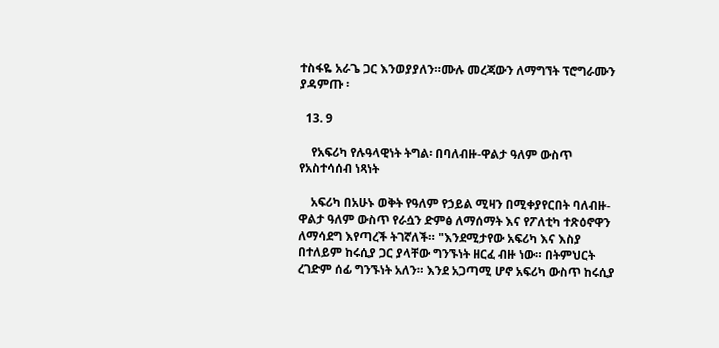ተስፋዬ አራጌ ጋር እንወያያለን።ሙሉ መረጃውን ለማግኘት ፕሮግራሙን ያዳምጡ ፡

  13. 9

    የአፍሪካ የሉዓላዊነት ትግል፡ በባለብዙ-ዋልታ ዓለም ውስጥ የአስተሳሰብ ነጻነት

    አፍሪካ በአሁኑ ወቅት የዓለም የኃይል ሚዛን በሚቀያየርበት ባለብዙ-ዋልታ ዓለም ውስጥ የራሷን ድምፅ ለማሰማት እና የፖለቲካ ተጽዕኖዋን ለማሳደግ እየጣረች ትገኛለች። "እንደሚታየው አፍሪካ እና እስያ በተለይም ከሩሲያ ጋር ያላቸው ግንኙነት ዘርፈ ብዙ ነው። በትምህርት ረገድም ሰፊ ግንኙነት አለን። እንደ አጋጣሚ ሆኖ አፍሪካ ውስጥ ከሩሲያ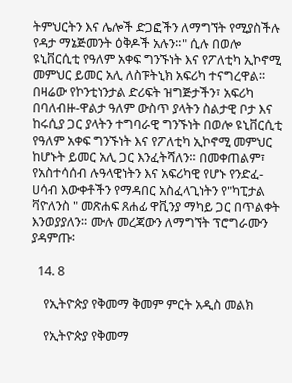ትምህርትን እና ሌሎች ድጋፎችን ለማግኘት የሚያስችሉ የዳታ ማኔጅመንት ዕቅዶች አሉን።" ሲሉ በወሎ ዩኒቨርሲቲ የዓለም አቀፍ ግንኙነት እና የፖለቲካ ኢኮኖሚ መምህር ይመር አሊ ለስፑትኒክ አፍሪካ ተናግረዋል። በዛሬው የኮንቲነንታል ድሪፍት ዝግጅታችን፣ አፍሪካ በባለብዙ-ዋልታ ዓለም ውስጥ ያላትን ስልታዊ ቦታ እና ከሩሲያ ጋር ያላትን ተግባራዊ ግንኙነት በወሎ ዩኒቨርሲቲ የዓለም አቀፍ ግንኙነት እና የፖለቲካ ኢኮኖሚ መምህር ከሆኑት ይመር አሊ ጋር እንፈትሻለን። በመቀጠልም፣ የአስተሳሰብ ሉዓላዊነትን እና አፍሪካዊ የሆኑ የንድፈ-ሀሳብ እውቀቶችን የማዳበር አስፈላጊነትን የ"ካፒታል ቫዮለንስ " መጽሐፍ ጸሐፊ ዋቪንያ ማካይ ጋር በጥልቀት እንወያያለን። ሙሉ መረጃውን ለማግኘት ፕሮግራሙን ያዳምጡ፡

  14. 8

    የኢትዮጵያ የቅመማ ቅመም ምርት አዲስ መልክ

    የኢትዮጵያ የቅመማ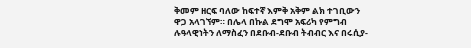ቅመም ዘርፍ ባለው ከፍተኛ እምቅ አቅም ልክ ተገቢውን ዋጋ አላገኘም። በሌላ በኩል ደግሞ አፍሪካ የምግብ ሉዓላዊነትን ለማስፈን በደቡብ-ደቡብ ትብብር እና በሩሲያ-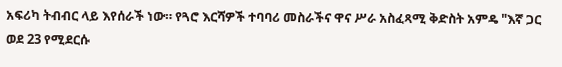አፍሪካ ትብብር ላይ እየሰራች ነው። የጓሮ እርሻዎች ተባባሪ መስራችና ዋና ሥራ አስፈጻሚ ቅድስት አምዴ "እኛ ጋር ወደ 23 የሚደርሱ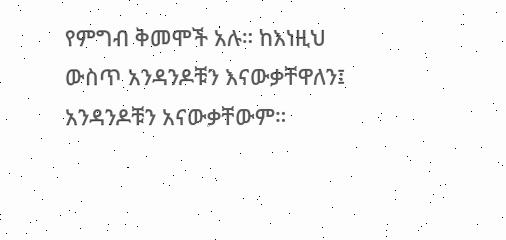የምግብ ቅመሞች አሉ። ከእነዚህ ውስጥ አንዳንዶቹን እናውቃቸዋለን፤ አንዳንዶቹን አናውቃቸውም።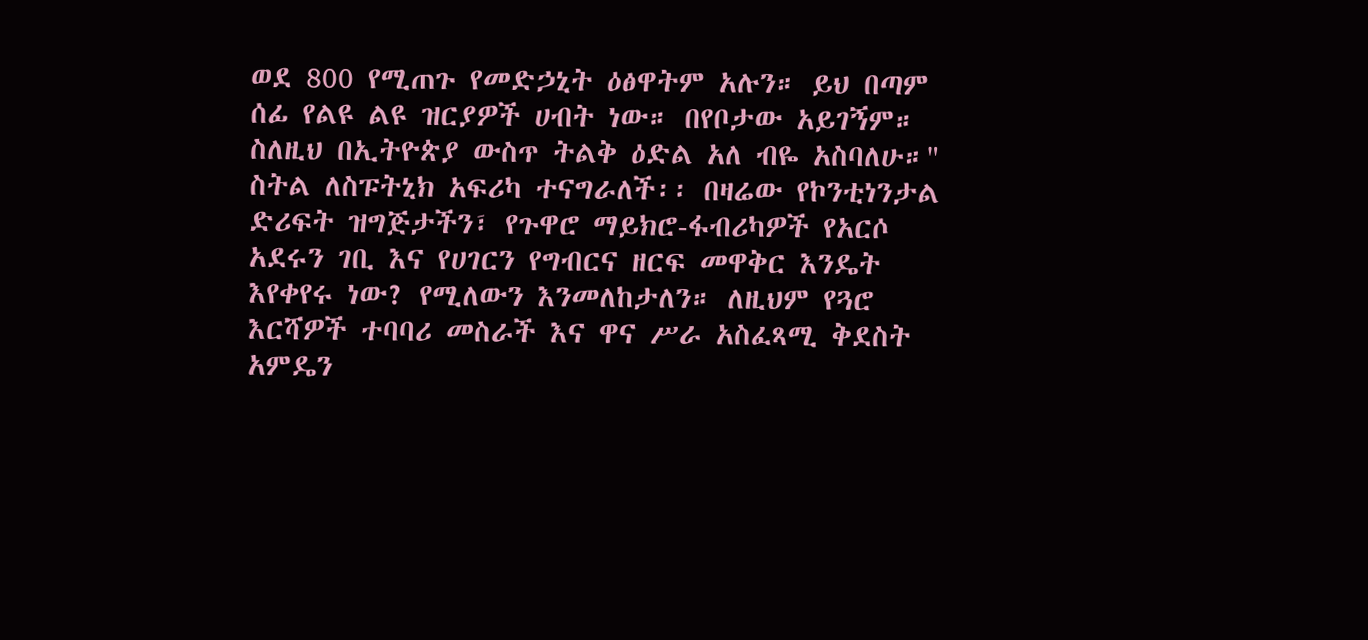ወደ 800 የሚጠጉ የመድኃኒት ዕፅዋትም አሉን። ይህ በጣም ሰፊ የልዩ ልዩ ዝርያዎች ሀብት ነው። በየቦታው አይገኝም። ስለዚህ በኢትዮጵያ ውስጥ ትልቅ ዕድል አለ ብዬ አስባለሁ።" ስትል ለስፑትኒክ አፍሪካ ተናግራለች፡፡ በዛሬው የኮንቲነንታል ድሪፍት ዝግጅታችን፣ የጉዋሮ ማይክሮ-ፋብሪካዎች የአርሶ አደሩን ገቢ እና የሀገርን የግብርና ዘርፍ መዋቅር እንዴት እየቀየሩ ነው? የሚለውን እንመለከታለን። ለዚህም የጓሮ እርሻዎች ተባባሪ መስራች እና ዋና ሥራ አስፈጻሚ ቅደስት አምዴን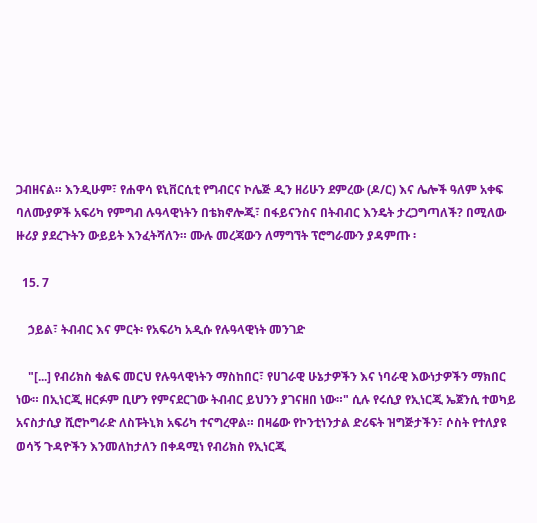ጋብዘናል። እንዲሁም፣ የሐዋሳ ዩኒቨርሲቲ የግብርና ኮሌጅ ዲን ዘሪሁን ደምረው (ዶ/ር) እና ሌሎች ዓለም አቀፍ ባለሙያዎች አፍሪካ የምግብ ሉዓላዊነትን በቴክኖሎጂ፣ በፋይናንስና በትብብር እንዴት ታረጋግጣለች? በሚለው ዙሪያ ያደረጉትን ውይይት እንፈትሻለን። ሙሉ መረጃውን ለማግኘት ፕሮግራሙን ያዳምጡ ፡

  15. 7

    ኃይል፣ ትብብር እና ምርት፡ የአፍሪካ አዲሱ የሉዓላዊነት መንገድ

    "[...] የብሪክስ ቁልፍ መርህ የሉዓላዊነትን ማስከበር፣ የሀገራዊ ሁኔታዎችን እና ነባራዊ እውነታዎችን ማክበር ነው። በኢነርጂ ዘርፉም ቢሆን የምናደርገው ትብብር ይህንን ያገናዘበ ነው።" ሲሉ የሩሲያ የኢነርጂ ኤጀንሲ ተወካይ አናስታሲያ ሺሮኮግራድ ለስፑትኒክ አፍሪካ ተናግረዋል። በዛሬው የኮንቲነንታል ድሪፍት ዝግጅታችን፣ ሶስት የተለያዩ ወሳኝ ጉዳዮችን እንመለከታለን በቀዳሚነ የብሪክስ የኢነርጂ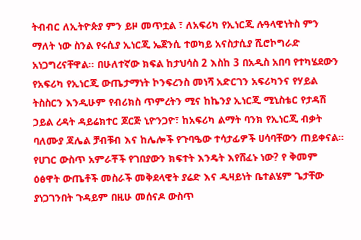ትብብር ለኢትዮጵያ ምን ይዞ መጥቷል ፣ ለአፍሪካ የኢነርጂ ሉዓላዊነትስ ምን ማለት ነው ስንል የሩሲያ ኢነርጂ ኤጀንሲ ተወካይ አናስታሲያ ሺሮኮግራድ አነጋግረናቸዋል፡፡ በሁለተኛው ክፍል ከታህሳስ 2 እስከ 3 በአዲስ አበባ የተካሄደውን የአፍሪካ የኢነርጂ ውጤታማነት ኮንፍረንስ መነሻ አድርገን አፍሪካንና የሃይል ትስስርን እንዲሁም የብሪክስ ጥምረትን ሚና ከኬንያ ኢነርጂ ሚኒስቴር የታዳሽ ኃይል ረዳት ዳይሬክተር ጆርጅ ኒዮንጋዮ፣ ከአፍሪካ ልማት ባንክ የኢነርጂ ብቃት ባለሙያ ጃሌል ቻብቹብ እና ከሌሎች የጉባዔው ተሳታፊዎች ሀሳባቸውን ጠይቀናል። የሀገር ውስጥ አምራቾች የገበያውን ክፍተት እንዴት እየሸፈኑ ነው? የ ቅመም ዕፅዋት ውጤቶች መስራች መቅደላዊት ያሬድ እና ዲዛይነት ቤተልሄም ጌታቸው ያነጋገንበት ጉዳይም በዚሁ መሰናዶ ውስጥ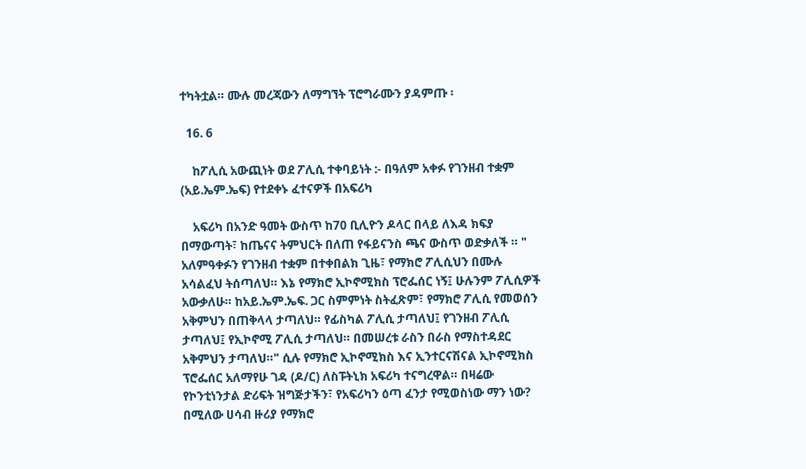ተካትቷል። ሙሉ መረጃውን ለማግኘት ፕሮግራሙን ያዳምጡ ፡

  16. 6

    ከፖሊሲ አውጪነት ወደ ፖሊሲ ተቀባይነት :- በዓለም አቀፉ የገንዘብ ተቋም (አይ.ኤም.ኤፍ) የተደቀኑ ፈተናዎች በአፍሪካ

    አፍሪካ በአንድ ዓመት ውስጥ ከ70 ቢሊዮን ዶላር በላይ ለእዳ ክፍያ በማውጣት፣ ከጤናና ትምህርት በለጠ የፋይናንስ ጫና ውስጥ ወድቃለች ። " አለምዓቀፉን የገንዘብ ተቋም በተቀበልክ ጊዜ፣ የማክሮ ፖሊሲህን በሙሉ አሳልፈህ ትሰጣለህ። እኔ የማክሮ ኢኮኖሚክስ ፕሮፌሰር ነኝ፤ ሁሉንም ፖሊሲዎች አውቃለሁ። ከአይ.ኤም.ኤፍ. ጋር ስምምነት ስትፈጽም፣ የማክሮ ፖሊሲ የመወሰን አቅምህን በጠቅላላ ታጣለህ። የፊስካል ፖሊሲ ታጣለህ፤ የገንዘብ ፖሊሲ ታጣለህ፤ የኢኮኖሚ ፖሊሲ ታጣለህ። በመሠረቱ ራስን በራስ የማስተዳደር አቅምህን ታጣለህ።" ሲሉ የማክሮ ኢኮኖሚክስ እና ኢንተርናሽናል ኢኮኖሚክስ ፕሮፌሰር አለማየሁ ገዳ (ዶ/ር) ለስፑትኒክ አፍሪካ ተናግረዋል። በዛሬው የኮንቲነንታል ድሪፍት ዝግጅታችን፣ የአፍሪካን ዕጣ ፈንታ የሚወስነው ማን ነው? በሚለው ሀሳብ ዙሪያ የማክሮ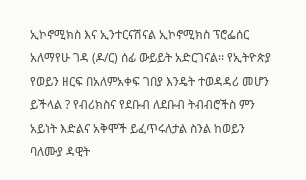ኢኮኖሚክስ እና ኢንተርናሽናል ኢኮኖሚክስ ፕሮፌሰር አለማየሁ ገዳ (ዶ/ር) ሰፊ ውይይት አድርገናል፡፡ የኢትዮጵያ የወይን ዘርፍ በአለምአቀፍ ገበያ እንዴት ተወዳዳሪ መሆን ይችላል ? የብሪክስና የደቡብ ለደቡብ ትብብሮችስ ምን አይነት እድልና አቅሞች ይፈጥሩለታል ስንል ከወይን ባለሙያ ዳዊት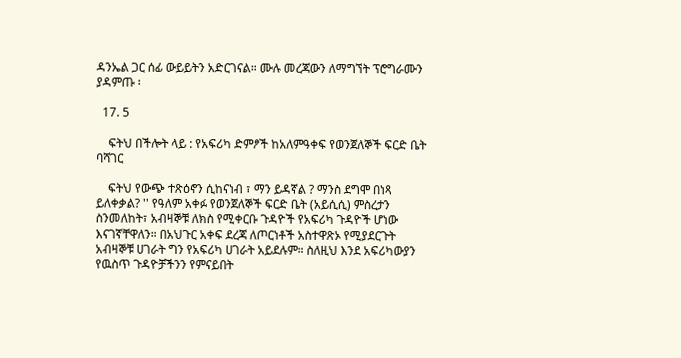ዳንኤል ጋር ሰፊ ውይይትን አድርገናል። ሙሉ መረጃውን ለማግኘት ፕሮግራሙን ያዳምጡ ፡

  17. 5

    ፍትህ በችሎት ላይ : የአፍሪካ ድምፆች ከአለምዓቀፍ የወንጀለኞች ፍርድ ቤት ባሻገር

    ፍትህ የውጭ ተጽዕኖን ሲከናነብ ፣ ማን ይዳኛል ? ማንስ ደግሞ በነጻ ይለቀቃል? '' የዓለም አቀፉ የወንጀለኞች ፍርድ ቤት (አይሲሲ) ምስረታን ስንመለከት፣ አብዛኞቹ ለክስ የሚቀርቡ ጉዳዮች የአፍሪካ ጉዳዮች ሆነው እናገኛቸዋለን። በአህጉር አቀፍ ደረጃ ለጦርነቶች አስተዋጽኦ የሚያደርጉት አብዛኞቹ ሀገራት ግን የአፍሪካ ሀገራት አይደሉም። ስለዚህ እንደ አፍሪካውያን የዉስጥ ጉዳዮቻችንን የምናይበት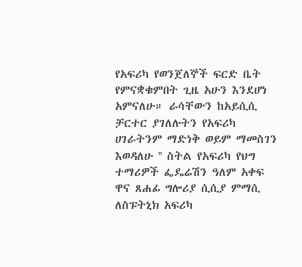የአፍሪካ የወንጀለኞች ፍርድ ቤት የምናቋቁምበት ጊዜ አሁን እንደሆነ አምናለሁ። ራሳቸውን ከአይሲሲ ቻርተር ያገለሉትን የአፍሪካ ሀገራትንም ማድነቅ ወይም ማመስገን እወዳለሁ '' ስትል የአፍሪካ የህግ ተማሪዎች ፌዴሬሽን ዓለም አቀፍ ዋና ጸሐፊ ግሎሪያ ሲሲያ ምማሲ ለስፑትኒክ አፍሪካ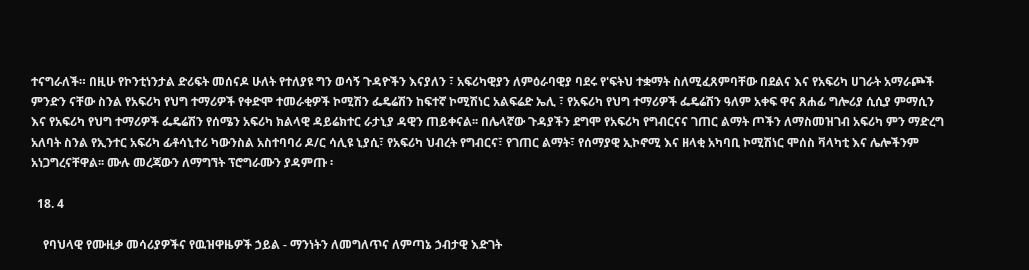ተናግራለች። በዚሁ የኮንቲነንታል ድሪፍት መሰናዶ ሁለት የተለያዩ ግን ወሳኝ ጉዳዮችን እናያለን ፣ አፍሪካዊያን ለምዕራባዊያ ባደሩ የ'ፍትህ ተቋማት ስለሚፈጸምባቸው በደልና እና የአፍሪካ ሀገራት አማራጮች ምንድን ናቸው ስንል የአፍሪካ የህግ ተማሪዎች የቀድሞ ተመራቂዎች ኮሚሽን ፌዴሬሽን ከፍተኛ ኮሚሽነር አልፍሬድ ኤሊ ፣ የአፍሪካ የህግ ተማሪዎች ፌዴሬሽን ዓለም አቀፍ ዋና ጸሐፊ ግሎሪያ ሲሲያ ምማሲን እና የአፍሪካ የህግ ተማሪዎች ፌዴሬሽን የሰሜን አፍሪካ ክልላዊ ዳይሬክተር ራታኒያ ዳዊን ጠይቀናል፡፡ በሌላኛው ጉዳያችን ደግሞ የአፍሪካ የግብርናና ገጠር ልማት ጦችን ለማስመዝገብ አፍሪካ ምን ማድረግ አለባት ስንል የኢንተር አፍሪካ ፊቶሳኒተሪ ካውንስል አስተባባሪ ዶ/ር ሳሊዩ ኒያሲ፣ የአፍሪካ ህብረት የግብርና፣ የገጠር ልማት፣ የሰማያዊ ኢኮኖሚ እና ዘላቂ አካባቢ ኮሚሽነር ሞሰስ ቫላካቲ እና ሌሎችንም አነጋግረናቸዋል፡፡ ሙሉ መረጃውን ለማግኘት ፕሮግራሙን ያዳምጡ ፡

  18. 4

    የባህላዊ የሙዚቃ መሳሪያዎችና የዉዝዋዜዎች ኃይል - ማንነትን ለመግለጥና ለምጣኔ ኃብታዊ እድገት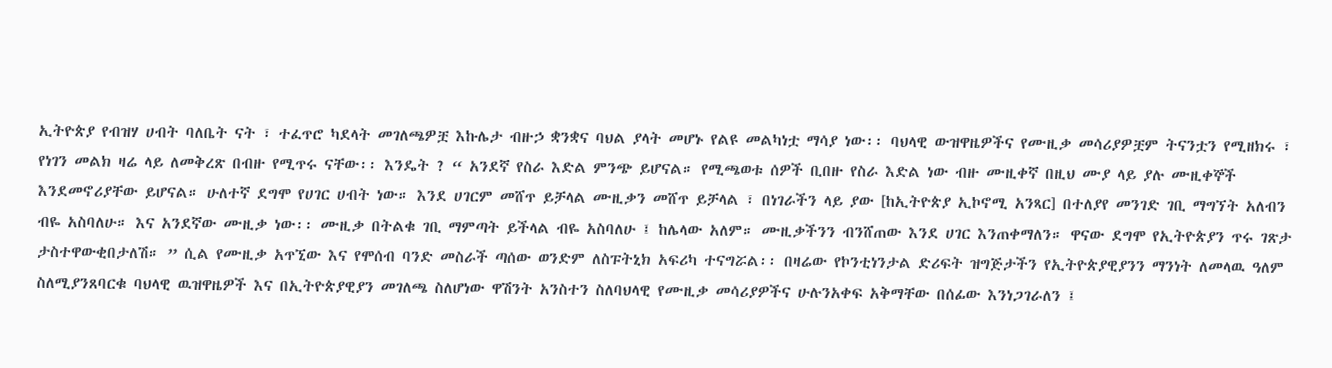ኢትዮጵያ የብዝሃ ሀብት ባለቤት ናት ፣ ተፈጥሮ ካደላት መገለጫዎቿ እኩሌታ ብዙኃ ቋንቋና ባህል ያላት መሆኑ የልዩ መልካነቷ ማሳያ ነው፡፡ ባህላዊ ውዝዋዜዎችና የሙዚቃ መሳሪያዎቿም ትናንቷን የሚዘክሩ ፣ የነገን መልክ ዛሬ ላይ ለመቅረጽ በብዙ የሚጥሩ ናቸው፡፡ እንዴት ? “ አንደኛ የስራ እድል ምንጭ ይሆናል። የሚጫወቱ ሰዎች ቢበዙ የስራ እድል ነው ብዙ ሙዚቀኛ በዚህ ሙያ ላይ ያሉ ሙዚቀኞች እንደመኖሪያቸው ይሆናል። ሁለተኛ ደግሞ የሀገር ሀብት ነው። እንደ ሀገርም መሸጥ ይቻላል ሙዚቃን መሸጥ ይቻላል ፣ በነገራችን ላይ ያው [ከኢትዮጵያ ኢኮኖሚ አንጻር] በተለያየ መንገድ ገቢ ማግኘት አለብን ብዬ አስባለሁ። እና አንደኛው ሙዚቃ ነው፡፡ ሙዚቃ በትልቁ ገቢ ማምጣት ይችላል ብዬ አስባለሁ ፤ ከሌላው አለም። ሙዚቃችንን ብንሸጠው እንደ ሀገር እንጠቀማለን። ዋናው ደግሞ የኢትዮጵያን ጥሩ ገጽታ ታስተዋውቂበታለሽ። ” ሲል የሙዚቃ አጥኚው እና የሞሰብ ባንድ መስራች ጣሰው ወንድም ለስፑትኒክ አፍሪካ ተናግሯል፡፡ በዛሬው የኮንቲነንታል ድሪፍት ዝግጅታችን የኢትዮጵያዊያንን ማንነት ለመላዉ ዓለም ስለሚያንጸባርቁ ባህላዊ ዉዝዋዜዎች እና በኢትዮጵያዊያን መገለጫ ስለሆነው ዋሽንት አንስተን ስለባህላዊ የሙዚቃ መሳሪያዎችና ሁሉንአቀፍ አቅማቸው በሰፊው እንነጋገራለን ፤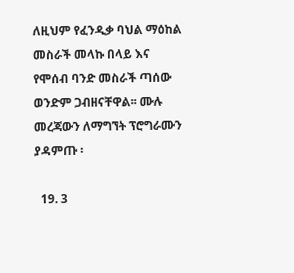ለዚህም የፈንዲቃ ባህል ማዕከል መስራች መላኩ በላይ እና የሞሰብ ባንድ መስራች ጣሰው ወንድም ጋብዘናቸዋል፡፡ ሙሉ መረጃውን ለማግኘት ፕሮግራሙን ያዳምጡ ፡

  19. 3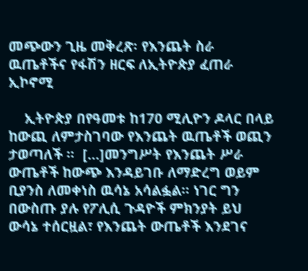መጭውን ጊዜ መቅረጽ፡ የእንጨት ስራ ዉጤቶችና የፋሽን ዘርፍ ለኢትዮጵያ ፈጠራ ኢኮኖሚ

    ኢትዮጵያ በየዓመቱ ከ170 ሚሊዮን ዶላር በላይ ከውጪ ለምታስገባው የእንጨት ዉጤቶች ወጪን ታወጣለች ።  [...]መንግሥት የእንጨት ሥራ ውጤቶች ከውጭ እንዳይገቡ ለማድረግ ወይም ቢያንስ ለመቀነስ ዉሳኔ አሳልፏል። ነገር ግን በውስጡ ያሉ የፖሊሲ ጉዳዮች ምክንያት ይህ ውሳኔ ተሰርዟል፣ የእንጨት ውጤቶች እንደገና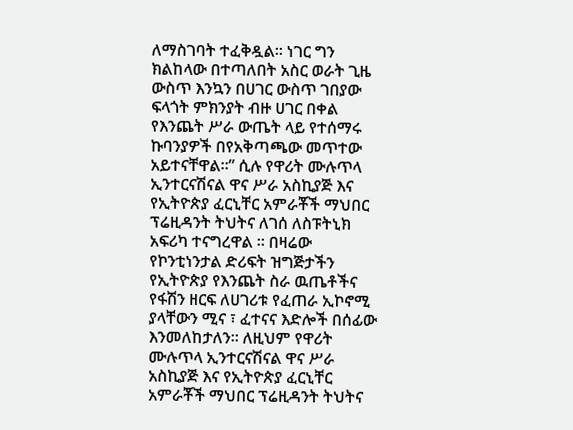ለማስገባት ተፈቅዷል። ነገር ግን ክልከላው በተጣለበት አስር ወራት ጊዜ ውስጥ እንኳን በሀገር ውስጥ ገበያው ፍላጎት ምክንያት ብዙ ሀገር በቀል የእንጨት ሥራ ውጤት ላይ የተሰማሩ ኩባንያዎች በየአቅጣጫው መጥተው አይተናቸዋል።” ሲሉ የዋሪት ሙሉጥላ ኢንተርናሽናል ዋና ሥራ አስኪያጅ እና የኢትዮጵያ ፈርኒቸር አምራቾች ማህበር ፕሬዚዳንት ትህትና ለገሰ ለስፑትኒክ አፍሪካ ተናግረዋል ። በዛሬው የኮንቲነንታል ድሪፍት ዝግጅታችን የኢትዮጵያ የእንጨት ስራ ዉጤቶችና የፋሽን ዘርፍ ለሀገሪቱ የፈጠራ ኢኮኖሚ ያላቸውን ሚና ፣ ፈተናና እድሎች በሰፊው እንመለከታለን፡፡ ለዚህም የዋሪት ሙሉጥላ ኢንተርናሽናል ዋና ሥራ አስኪያጅ እና የኢትዮጵያ ፈርኒቸር አምራቾች ማህበር ፕሬዚዳንት ትህትና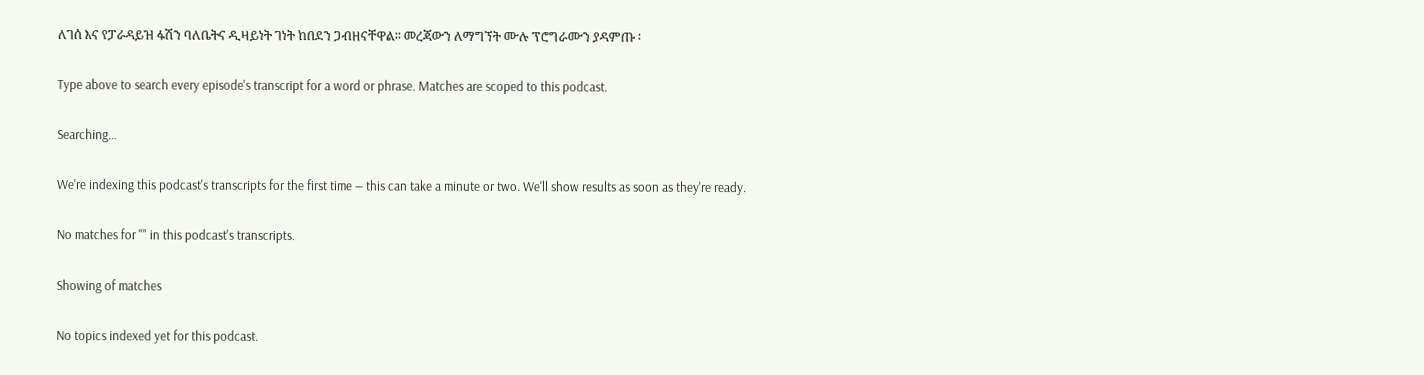ለገሰ እና የፓራዳይዝ ፋሽን ባለቤትና ዲዛይነት ገነት ከበደን ጋብዘናቸዋል፡፡ መረጃውን ለማግኘት ሙሉ ፕሮግራሙን ያዳምጡ ፡

Type above to search every episode's transcript for a word or phrase. Matches are scoped to this podcast.

Searching…

We're indexing this podcast's transcripts for the first time — this can take a minute or two. We'll show results as soon as they're ready.

No matches for "" in this podcast's transcripts.

Showing of matches

No topics indexed yet for this podcast.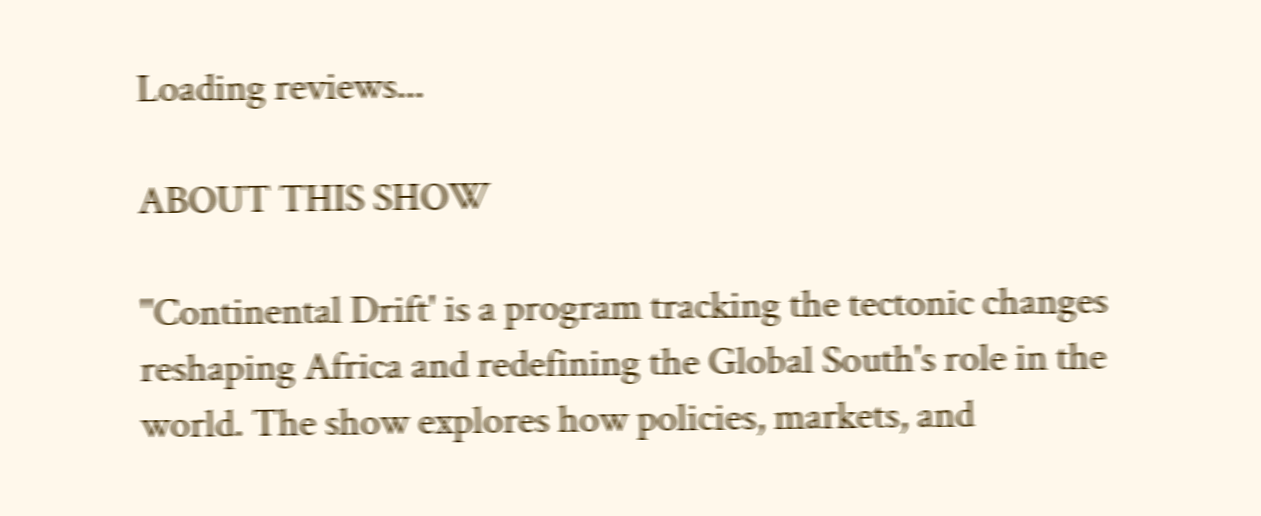Loading reviews...

ABOUT THIS SHOW

''Continental Drift' is a program tracking the tectonic changes reshaping Africa and redefining the Global South's role in the world. The show explores how policies, markets, and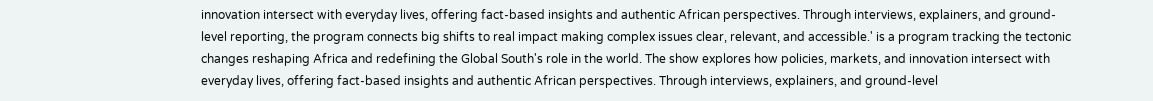innovation intersect with everyday lives, offering fact-based insights and authentic African perspectives. Through interviews, explainers, and ground-level reporting, the program connects big shifts to real impact making complex issues clear, relevant, and accessible.' is a program tracking the tectonic changes reshaping Africa and redefining the Global South's role in the world. The show explores how policies, markets, and innovation intersect with everyday lives, offering fact-based insights and authentic African perspectives. Through interviews, explainers, and ground-level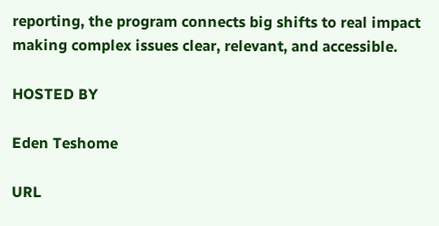reporting, the program connects big shifts to real impact making complex issues clear, relevant, and accessible.

HOSTED BY

Eden Teshome

URL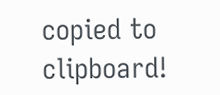copied to clipboard!